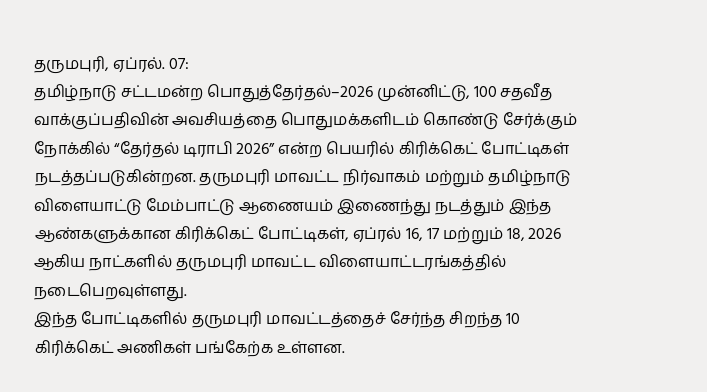தருமபுரி, ஏப்ரல். 07:
தமிழ்நாடு சட்டமன்ற பொதுத்தேர்தல்–2026 முன்னிட்டு, 100 சதவீத வாக்குப்பதிவின் அவசியத்தை பொதுமக்களிடம் கொண்டு சேர்க்கும் நோக்கில் “தேர்தல் டிராபி 2026” என்ற பெயரில் கிரிக்கெட் போட்டிகள் நடத்தப்படுகின்றன. தருமபுரி மாவட்ட நிர்வாகம் மற்றும் தமிழ்நாடு விளையாட்டு மேம்பாட்டு ஆணையம் இணைந்து நடத்தும் இந்த ஆண்களுக்கான கிரிக்கெட் போட்டிகள், ஏப்ரல் 16, 17 மற்றும் 18, 2026 ஆகிய நாட்களில் தருமபுரி மாவட்ட விளையாட்டரங்கத்தில் நடைபெறவுள்ளது.
இந்த போட்டிகளில் தருமபுரி மாவட்டத்தைச் சேர்ந்த சிறந்த 10 கிரிக்கெட் அணிகள் பங்கேற்க உள்ளன.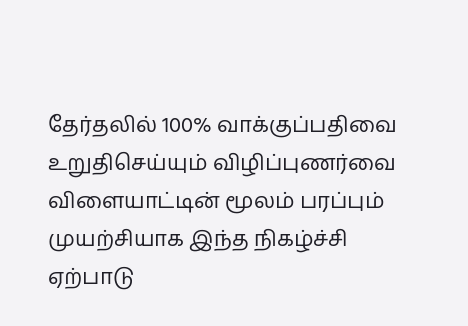தேர்தலில் 100% வாக்குப்பதிவை உறுதிசெய்யும் விழிப்புணர்வை விளையாட்டின் மூலம் பரப்பும் முயற்சியாக இந்த நிகழ்ச்சி ஏற்பாடு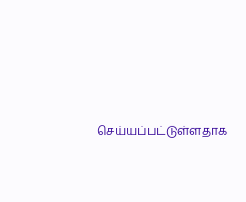செய்யப்பட்டுள்ளதாக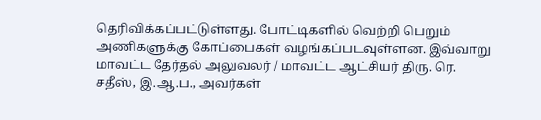தெரிவிக்கப்பட்டுள்ளது. போட்டிகளில் வெற்றி பெறும் அணிகளுக்கு கோப்பைகள் வழங்கப்படவுள்ளன. இவ்வாறு மாவட்ட தேர்தல் அலுவலர் / மாவட்ட ஆட்சியர் திரு. ரெ. சதீஸ், இ.ஆ.ப., அவர்கள்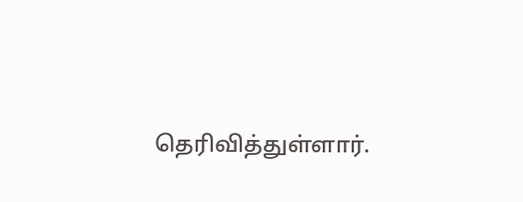தெரிவித்துள்ளார்.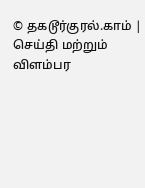© தகடூர்குரல்.காம் | செய்தி மற்றும் விளம்பர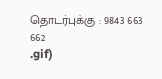தொடர்புக்கு : 9843 663 662
.gif)